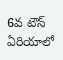6వ టౌన్ ఏరియాలో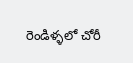రెండిళ్ళలో చోరీ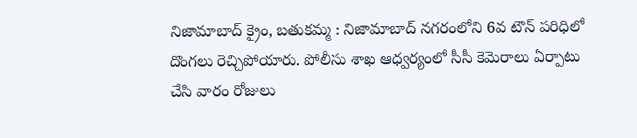నిజామాబాద్ క్రైం, బతుకమ్మ : నిజామాబాద్ నగరంలోని 6వ టౌన్ పరిధిలో దొంగలు రెచ్చిపోయారు. పోలీసు శాఖ ఆధ్వర్యంలో సీసీ కెమెరాలు ఏర్పాటు చేసి వారం రోజులు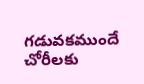గడువకముందే చోరీలకు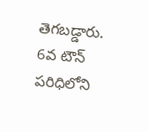తెగబడ్డారు. 6వ టౌన్ పరిధిలోని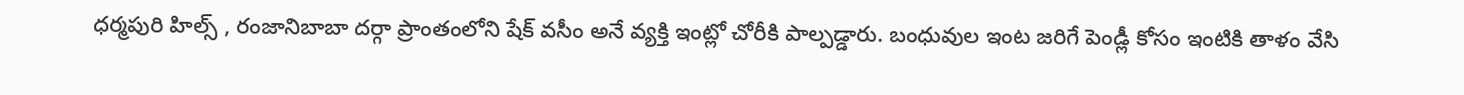ధర్మపురి హిల్స్ , రంజానిబాబా దర్గా ప్రాంతంలోని షేక్ వసీం అనే వ్యక్తి ఇంట్లో చోరీకి పాల్పడ్డారు. బంధువుల ఇంట జరిగే పెండ్లీ కోసం ఇంటికి తాళం వేసి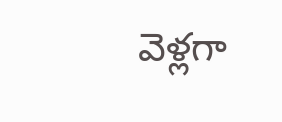వెళ్లగా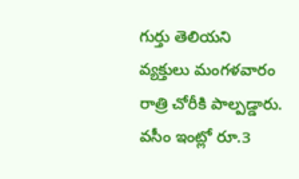గుర్తు తెలియని వ్యక్తులు మంగళవారం రాత్రి చోరీకి పాల్పడ్డారు. వసీం ఇంట్లో రూ.3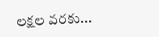లక్షల వరకు...